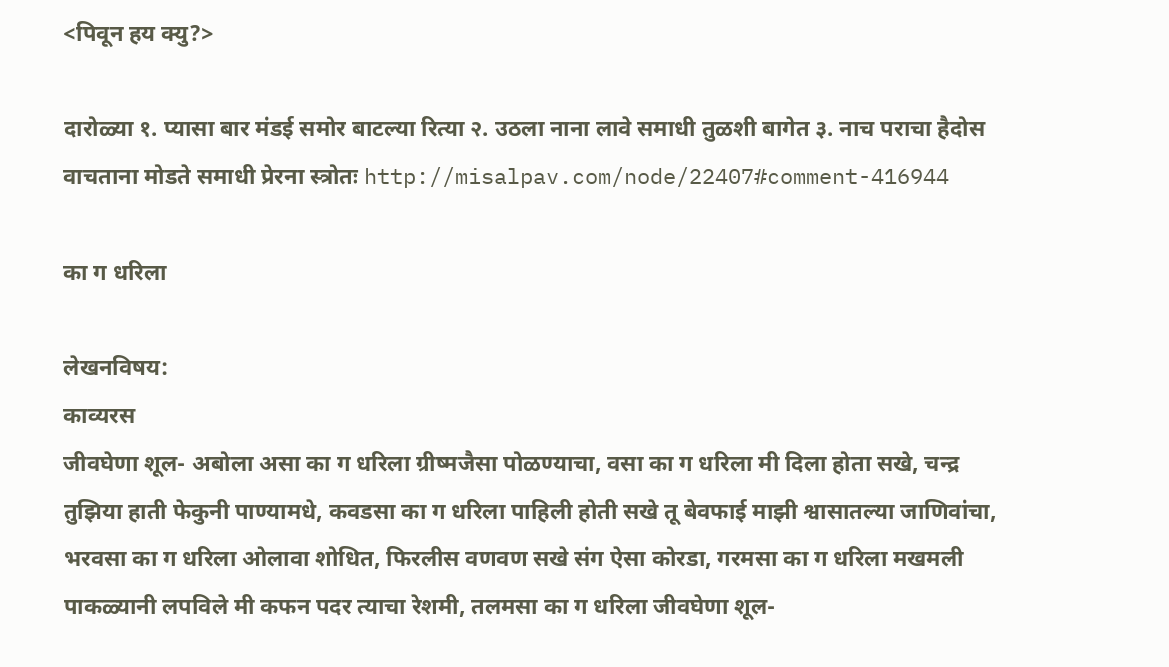<पिवून हय क्यु?>

दारोळ्या १. प्यासा बार मंडई समोर बाटल्या रित्या २. उठला नाना लावे समाधी तुळशी बागेत ३. नाच पराचा हैदोस वाचताना मोडते समाधी प्रेरना स्त्रोतः http://misalpav.com/node/22407#comment-416944

का ग धरिला

लेखनविषय:
काव्यरस
जीवघेणा शूल- अबोला असा का ग धरिला ग्रीष्मजैसा पोळण्याचा, वसा का ग धरिला मी दिला होता सखे, चन्द्र तुझिया हाती फेकुनी पाण्यामधे, कवडसा का ग धरिला पाहिली होती सखे तू बेवफाई माझी श्वासातल्या जाणिवांचा, भरवसा का ग धरिला ओलावा शोधित, फिरलीस वणवण सखे संग ऐसा कोरडा, गरमसा का ग धरिला मखमली पाकळ्यानी लपविले मी कफन पदर त्याचा रेशमी, तलमसा का ग धरिला जीवघेणा शूल-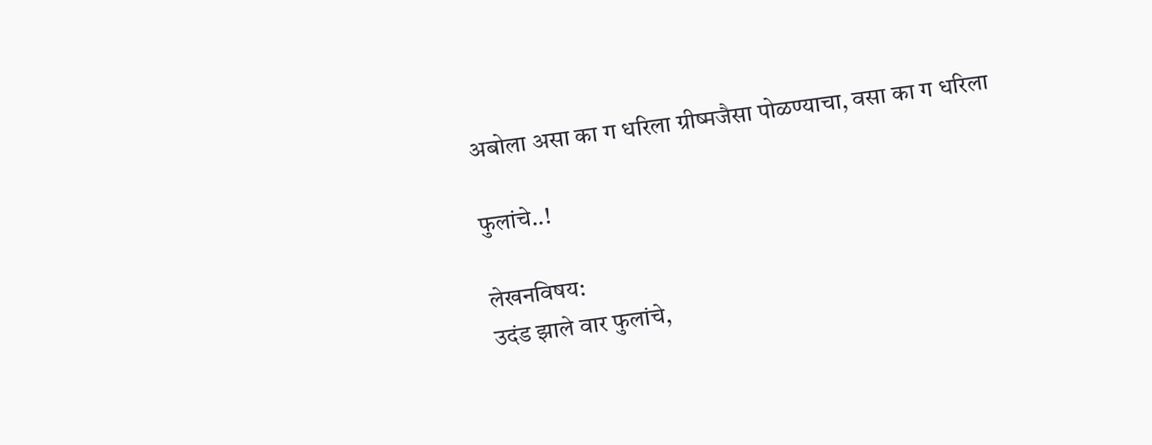अबोला असा का ग धरिला ग्रीष्मजैसा पोळण्याचा, वसा का ग धरिला

फुलांचे..!

लेखनविषय:
उदंड झाले वार फुलांचे,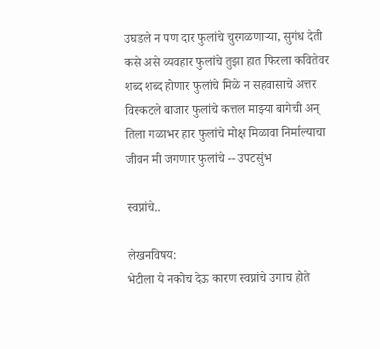उघडले न पण दार फुलांचे चुरगळणार्‍या, सुगंध देती कसे असे व्यवहार फुलांचे तुझा हात फिरला कवितेवर शब्द शब्द होणार फुलांचे मिळे न सहवासाचे अत्तर विस्कटले बाजार फुलांचे कत्तल माझ्या बागेची अन् तिला गळाभर हार फुलांचे मोक्ष मिळावा निर्माल्याचा जीवन मी जगणार फुलांचे -- उपटसुंभ

स्वप्नांचे..

लेखनविषय:
भेटीला ये नकोच देऊ कारण स्वप्नांचे उगाच होते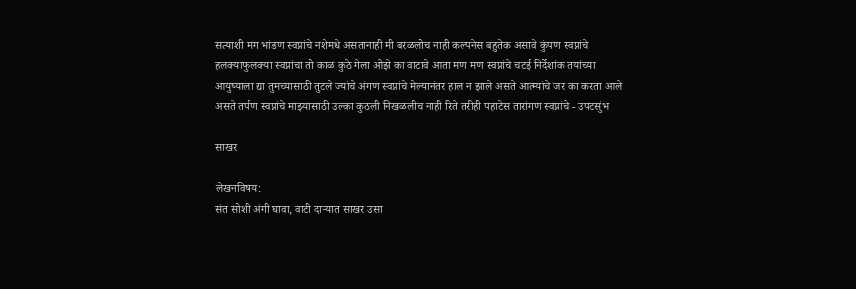सत्याशी मग भांडण स्वप्नांचे नशेमधे असतानाही मी बरळलोच नाही कल्पनेस बहुतेक असावे कुंपण स्वप्नांचे हलक्याफुलक्या स्वप्नांचा तो काळ कुठे गेला ओझे का वाटावे आता मण मण स्वप्नांचे चटई निर्देशांक तयांच्या आयुष्याला द्या तुमच्यासाठी तुटले ज्यांचे अंगण स्वप्नांचे मेल्यानंतर हाल न झाले असते आत्म्यांचे जर का करता आले असते तर्पण स्वप्नांचे माझ्यासाठी उल्का कुठली निखळलीच नाही रिते तरीही पहाटेस तारांगण स्वप्नांचे - उपटसुंभ

साखर

लेखनविषय:
संत सोशी अंगी घावा, वाटी दार्‍यात साखर उसा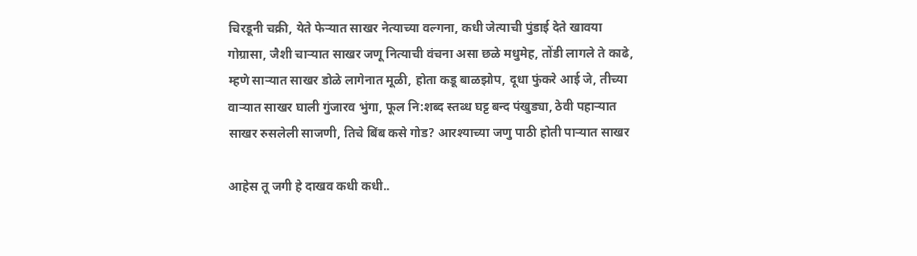चिरडूनी चक्री, येते फेर्‍यात साखर नेत्याच्या वल्गना, कधी जेत्याची पुंडाई देते खावया गोग्रासा, जैशी चार्‍यात साखर जणू नित्याची वंचना असा छळे मधुमेह, तोंडी लागले ते काढे, म्हणे सार्‍यात साखर डोळे लागेनात मूळी, होता कडू बाळझोप, दूधा फुंकरे आई जे, तीच्या वार्‍यात साखर घाली गुंजारव भुंगा, फूल नि:शब्द स्तब्ध घट्ट बन्द पंखुड्या, ठेवी पहार्‍यात साखर रुसलेली साजणी, तिचे बिंब कसे गोड? आरश्याच्या जणु पाठी होती पार्‍यात साखर

आहेस तू जगी हे दाखव कधी कधी..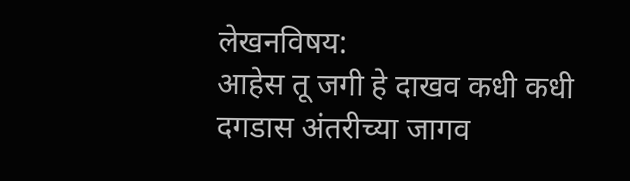लेखनविषय:
आहेस तू जगी हे दाखव कधी कधी दगडास अंतरीच्या जागव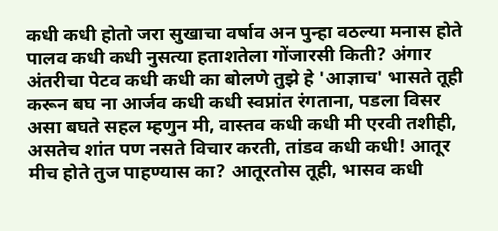कधी कधी होतो जरा सुखाचा वर्षाव अन पुन्हा वठल्या मनास होते पालव कधी कधी नुसत्या हताशतेला गोंजारसी किती? अंगार अंतरीचा पेटव कधी कधी का बोलणे तुझे हे 'आज्ञाच' भासते तूही करून बघ ना आर्जव कधी कधी स्वप्नांत रंगताना, पडला विसर असा बघते सहल म्हणुन मी, वास्तव कधी कधी मी एरवी तशीही, असतेच शांत पण नसते विचार करती, तांडव कधी कधी! आतूर मीच होते तुज पाहण्यास का? आतूरतोस तूही, भासव कधी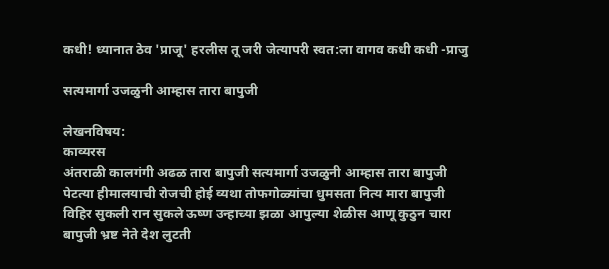कधी! ध्यानात ठेव 'प्राजू' हरलीस तू जरी जेत्यापरी स्वत:ला वागव कधी कधी -प्राजु

सत्यमार्गा उजळुनी आम्हास तारा बापुजी

लेखनविषय:
काव्यरस
अंतराळी कालगंगी अढळ तारा बापुजी सत्यमार्गा उजळुनी आम्हास तारा बापुजी पेटत्या हीमालयाची रोजची होई व्यथा तोफगोळ्यांचा धुमसता नित्य मारा बापुजी विहिर सुकली रान सुकले ऊष्ण उन्हाच्या झळा आपुल्या शेळीस आणू कुठुन चारा बापुजी भ्रष्ट नेते देश लुटती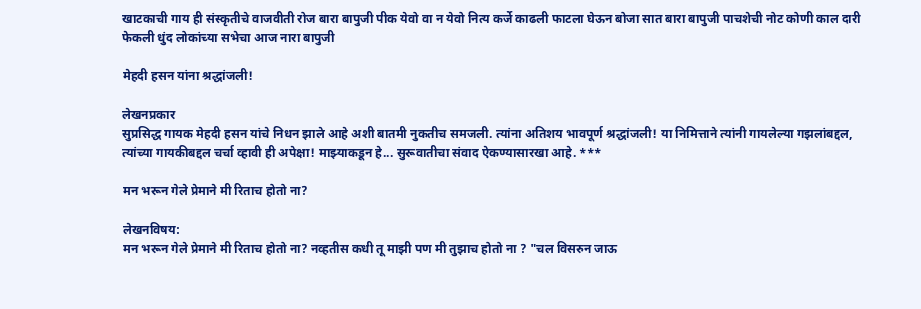खाटकाची गाय ही संस्कृतीचे वाजवीती रोज बारा बापुजी पीक येवो वा न येवो नित्य कर्जे काढली फाटला घेऊन बोजा सात बारा बापुजी पाचशेची नोट कोणी काल दारी फेकली धुंद लोकांच्या सभेचा आज नारा बापुजी

मेहदी हसन यांना श्रद्धांजली!

लेखनप्रकार
सुप्रसिद्ध गायक मेहदी हसन यांचे निधन झाले आहे अशी बातमी नुकतीच समजली. त्यांना अतिशय भावपूर्ण श्रद्धांजली! या निमित्ताने त्यांनी गायलेल्या गझलांबद्दल, त्यांच्या गायकीबद्दल चर्चा व्हावी ही अपेक्षा! माझ्याकडून हे... सुरूवातीचा संवाद ऐकण्यासारखा आहे. ***

मन भरून गेले प्रेमाने मी रिताच होतो ना?

लेखनविषय:
मन भरून गेले प्रेमाने मी रिताच होतो ना? नव्हतीस कधी तू माझी पण मी तुझाच होतो ना ? "चल विसरुन जाऊ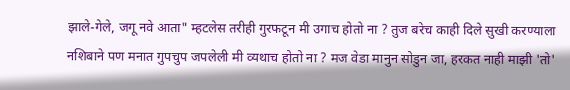झाले-गेले, जगू नवे आता" म्हटलेस तरीही गुरफटून मी उगाच होतो ना ? तुज बरेच काही दिले सुखी करण्याला नशिबाने पण मनात गुपचुप जपलेली मी व्यथाच होतो ना ? मज वेडा मानुन सोडुन जा, हरकत नाही माझी 'तो'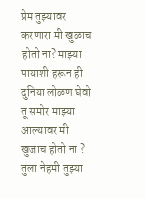प्रेम तुझ्यावर करणारा मी खुळाच होतो ना? माझ्या पायाशी हरून ही दुनिया लोळण घेवो तू समोर माझ्या आल्यावर मी खुजाच होतो ना ? तुला नेहमी तुझ्या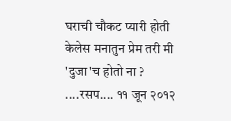घराची चौकट प्यारी होती केलेस मनातुन प्रेम तरी मी 'दुजा'च होतो ना ? ....रसप.... ११ जून २०१२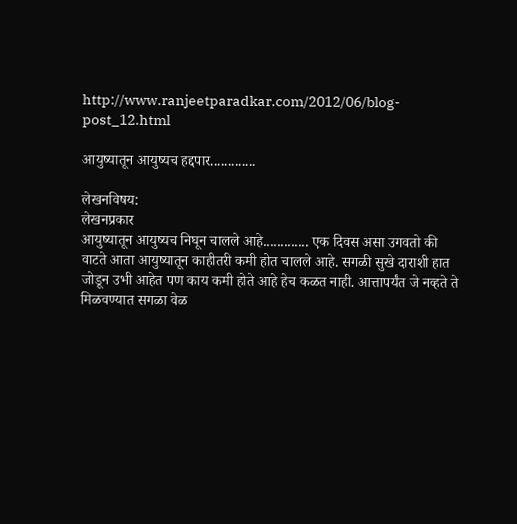http://www.ranjeetparadkar.com/2012/06/blog-post_12.html

आयुष्यातून आयुष्यच हद्दपार.............

लेखनविषय:
लेखनप्रकार
आयुष्यातून आयुष्यच निघून चालले आहे............. एक दिवस असा उगवतो की वाटते आता आयुष्यातून काहीतरी कमी होत चालले आहे. सगळी सुखे दाराशी हात जोडून उभी आहेत पण काय कमी होते आहे हेच कळत नाही. आत्तापर्यंत जे नव्हते ते मिळवण्यात सगळा वेळ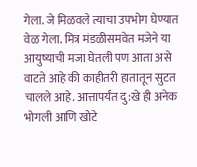गेला. जे मिळवले त्याचा उपभोग घेण्यात वेळ गेला. मित्र मंडळीसमवेत मजेने या आयुष्याची मजा घेतली पण आता असे वाटते आहे की काहीतरी हातातून सुटत चालले आहे. आत्तापर्यंत दु:खे ही अनेक भोगली आणि खोटे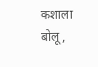कशाला बोलू,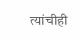त्यांचीही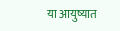या आयुष्यात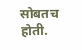सोबतच होती.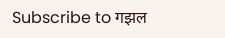Subscribe to गझल